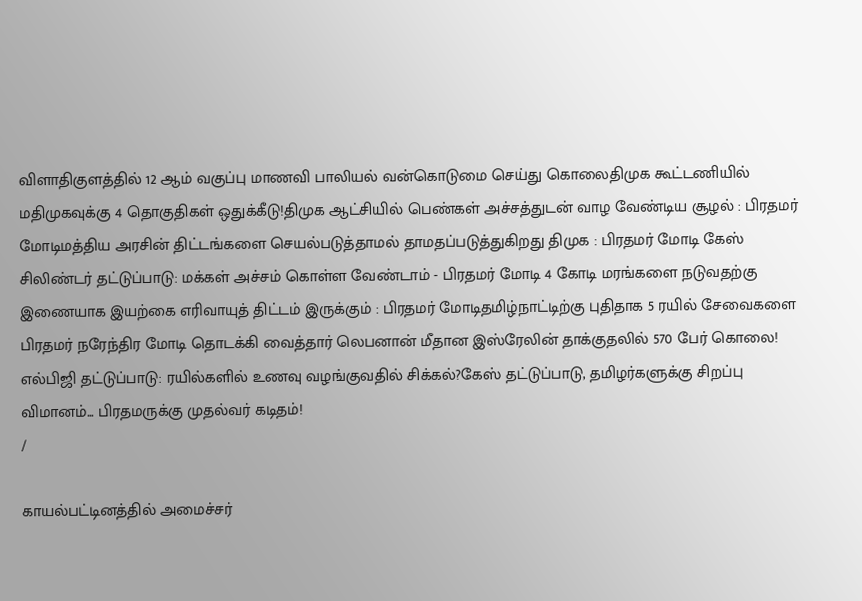விளாதிகுளத்தில் 12 ஆம் வகுப்பு மாணவி பாலியல் வன்கொடுமை செய்து கொலைதிமுக கூட்டணியில் மதிமுகவுக்கு 4 தொகுதிகள் ஒதுக்கீடு!திமுக ஆட்சியில் பெண்கள் அச்சத்துடன் வாழ வேண்டிய சூழல் : பிரதமர் மோடிமத்திய அரசின் திட்டங்களை செயல்படுத்தாமல் தாமதப்படுத்துகிறது திமுக : பிரதமர் மோடி கேஸ் சிலிண்டர் தட்டுப்பாடு: மக்கள் அச்சம் கொள்ள வேண்டாம் - பிரதமர் மோடி 4 கோடி மரங்களை நடுவதற்கு இணையாக இயற்கை எரிவாயுத் திட்டம் இருக்கும் : பிரதமர் மோடிதமிழ்நாட்டிற்கு புதிதாக 5 ரயில் சேவைகளை பிரதமர் நரேந்திர மோடி தொடக்கி வைத்தார் லெபனான் மீதான இஸ்ரேலின் தாக்குதலில் 570 பேர் கொலை! எல்பிஜி தட்டுப்பாடு: ரயில்களில் உணவு வழங்குவதில் சிக்கல்?கேஸ் தட்டுப்பாடு, தமிழர்களுக்கு சிறப்பு விமானம்... பிரதமருக்கு முதல்வர் கடிதம்!
/

காயல்பட்டினத்தில் அமைச்சர்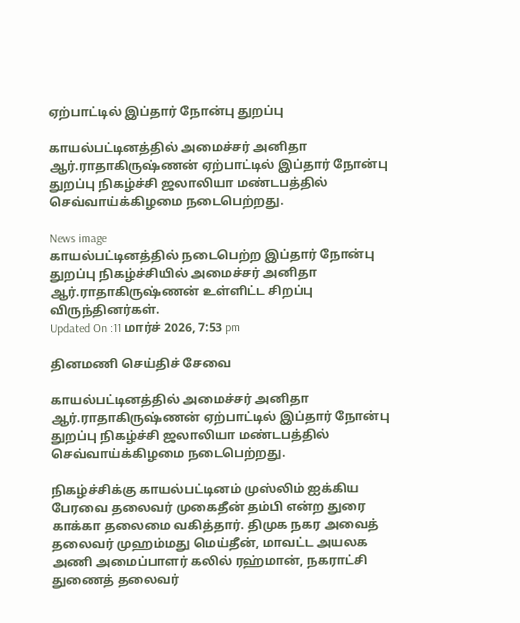ஏற்பாட்டில் இப்தார் நோன்பு துறப்பு

காயல்பட்டினத்தில் அமைச்சர் அனிதா ஆர்.ராதாகிருஷ்ணன் ஏற்பாட்டில் இப்தார் நோன்பு துறப்பு நிகழ்ச்சி ஜலாலியா மண்டபத்தில் செவ்வாய்க்கிழமை நடைபெற்றது.

News image
காயல்பட்டினத்தில் நடைபெற்ற இப்தார் நோன்பு துறப்பு நிகழ்ச்சியில் அமைச்சர் அனிதா ஆர்.ராதாகிருஷ்ணன் உள்ளிட்ட சிறப்பு விருந்தினர்கள்.
Updated On :11 மார்ச் 2026, 7:53 pm

தினமணி செய்திச் சேவை

காயல்பட்டினத்தில் அமைச்சர் அனிதா ஆர்.ராதாகிருஷ்ணன் ஏற்பாட்டில் இப்தார் நோன்பு துறப்பு நிகழ்ச்சி ஜலாலியா மண்டபத்தில் செவ்வாய்க்கிழமை நடைபெற்றது.

நிகழ்ச்சிக்கு காயல்பட்டினம் முஸ்லிம் ஐக்கிய பேரவை தலைவர் முகைதீன் தம்பி என்ற துரை காக்கா தலைமை வகித்தார். திமுக நகர அவைத் தலைவர் முஹம்மது மெய்தீன், மாவட்ட அயலக அணி அமைப்பாளர் கலில் ரஹ்மான், நகராட்சி துணைத் தலைவர்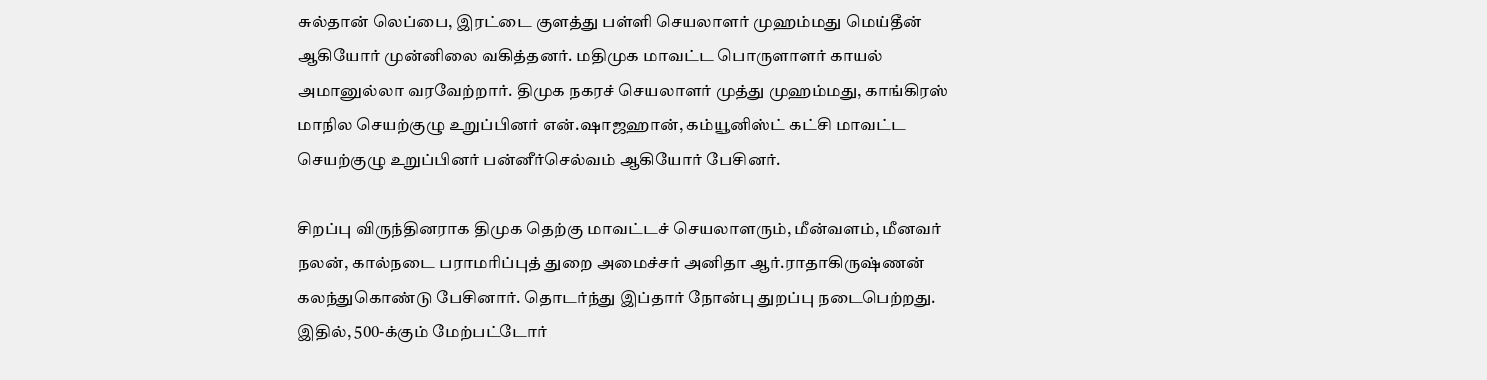சுல்தான் லெப்பை, இரட்டை குளத்து பள்ளி செயலாளர் முஹம்மது மெய்தீன் ஆகியோர் முன்னிலை வகித்தனர். மதிமுக மாவட்ட பொருளாளர் காயல் அமானுல்லா வரவேற்றார். திமுக நகரச் செயலாளர் முத்து முஹம்மது, காங்கிரஸ் மாநில செயற்குழு உறுப்பினர் என்.ஷாஜஹான், கம்யூனிஸ்ட் கட்சி மாவட்ட செயற்குழு உறுப்பினர் பன்னீர்செல்வம் ஆகியோர் பேசினர்.

சிறப்பு விருந்தினராக திமுக தெற்கு மாவட்டச் செயலாளரும், மீன்வளம், மீனவர் நலன், கால்நடை பராமரிப்புத் துறை அமைச்சர் அனிதா ஆர்.ராதாகிருஷ்ணன் கலந்துகொண்டு பேசினார். தொடர்ந்து இப்தார் நோன்பு துறப்பு நடைபெற்றது. இதில், 500-க்கும் மேற்பட்டோர்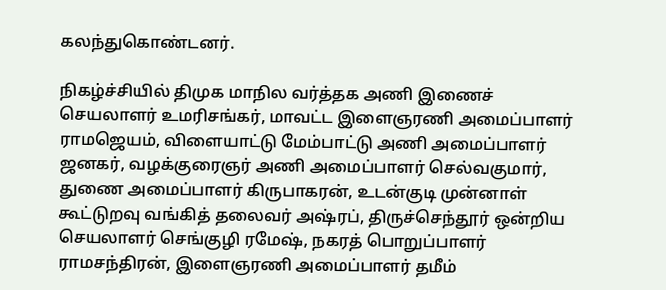கலந்துகொண்டனர்.

நிகழ்ச்சியில் திமுக மாநில வர்த்தக அணி இணைச் செயலாளர் உமரிசங்கர், மாவட்ட இளைஞரணி அமைப்பாளர் ராமஜெயம், விளையாட்டு மேம்பாட்டு அணி அமைப்பாளர் ஜனகர், வழக்குரைஞர் அணி அமைப்பாளர் செல்வகுமார், துணை அமைப்பாளர் கிருபாகரன், உடன்குடி முன்னாள் கூட்டுறவு வங்கித் தலைவர் அஷ்ரப், திருச்செந்தூர் ஒன்றிய செயலாளர் செங்குழி ரமேஷ், நகரத் பொறுப்பாளர் ராமசந்திரன், இளைஞரணி அமைப்பாளர் தமீம்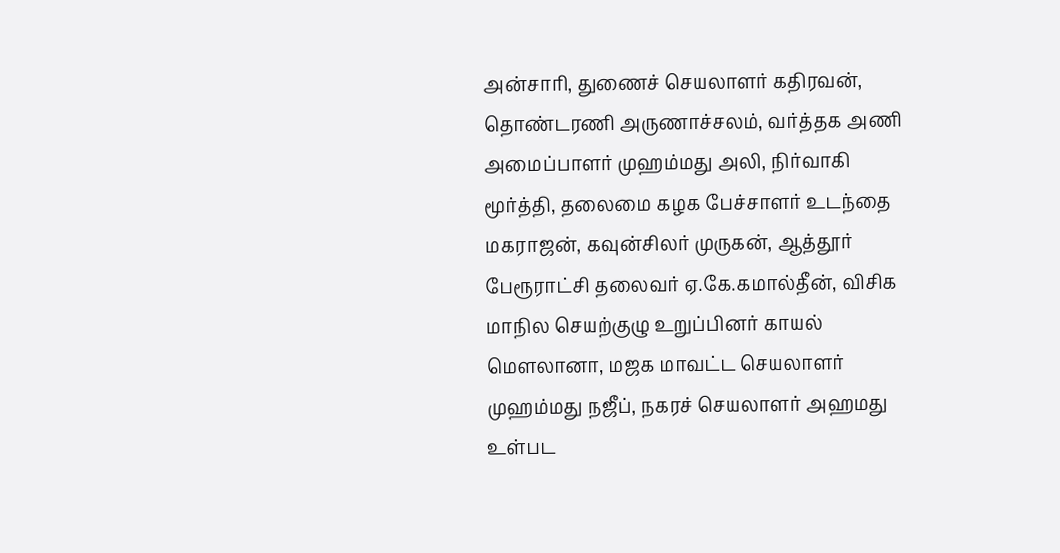அன்சாரி, துணைச் செயலாளர் கதிரவன், தொண்டரணி அருணாச்சலம், வர்த்தக அணி அமைப்பாளர் முஹம்மது அலி, நிர்வாகி மூர்த்தி, தலைமை கழக பேச்சாளர் உடந்தை மகராஜன், கவுன்சிலர் முருகன், ஆத்தூர் பேரூராட்சி தலைவர் ஏ.கே.கமால்தீன், விசிக மாநில செயற்குழு உறுப்பினர் காயல் மெளலானா, மஜக மாவட்ட செயலாளர் முஹம்மது நஜீப், நகரச் செயலாளர் அஹமது உள்பட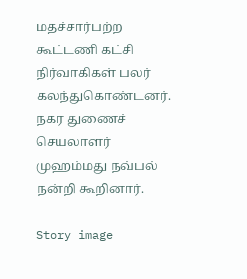மதச்சார்பற்ற கூட்டணி கட்சி நிர்வாகிகள் பலர் கலந்துகொண்டனர். நகர துணைச் செயலாளர் முஹம்மது நவ்பல் நன்றி கூறினார்.

Story image